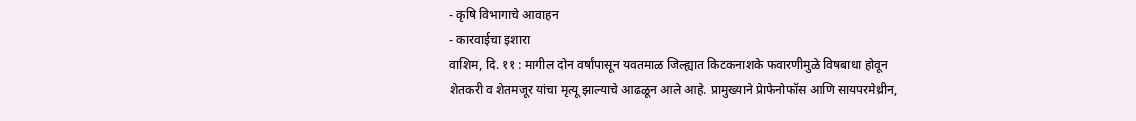- कृषि विभागाचे आवाहन
- कारवाईचा इशारा
वाशिम, दि. ११ : मागील दोन वर्षांपासून यवतमाळ जिल्ह्यात किटकनाशके फवारणीमुळे विषबाधा होवून शेतकरी व शेतमजूर यांचा मृत्यू झाल्याचे आढळून आले आहे. प्रामुख्याने प्रेाफेनोफॉस आणि सायपरमेथ्रीन,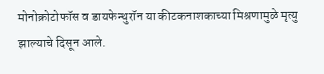मोनोक्रोटोफॉस व डायफेन्थुरॉन या कीटकनाशकाच्या मिश्रणामुळे मृत्यु झाल्याचे दिसून आले.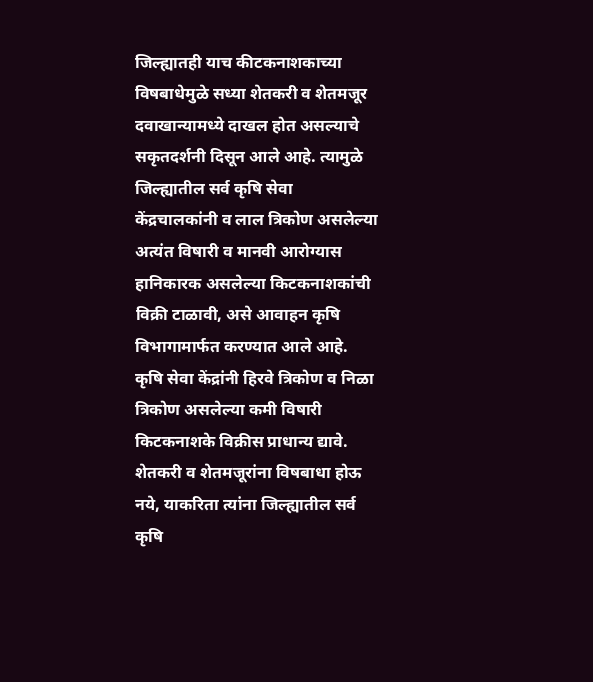जिल्ह्यातही याच कीटकनाशकाच्या विषबाधेमुळे सध्या शेतकरी व शेतमजूर दवाखान्यामध्ये दाखल होत असल्याचे सकृतदर्शनी दिसून आले आहे. त्यामुळे जिल्ह्यातील सर्व कृषि सेवा केंद्रचालकांनी व लाल त्रिकोण असलेल्या अत्यंत विषारी व मानवी आरोग्यास हानिकारक असलेल्या किटकनाशकांची विक्री टाळावी, असे आवाहन कृषि विभागामार्फत करण्यात आले आहे.
कृषि सेवा केंद्रांनी हिरवे त्रिकोण व निळा त्रिकोण असलेल्या कमी विषारी किटकनाशके विक्रीस प्राधान्य द्यावे. शेतकरी व शेतमजूरांना विषबाधा होऊ नये, याकरिता त्यांना जिल्ह्यातील सर्व कृषि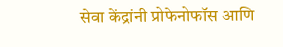सेवा केंद्रांनी प्रोफेनोफॉस आणि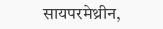सायपरमेथ्रीन,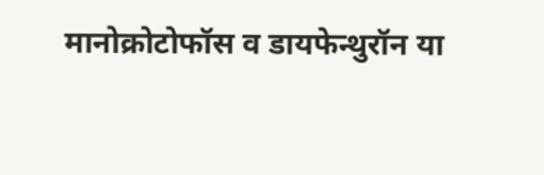मानोक्रोटोफॉस व डायफेन्थुरॉन या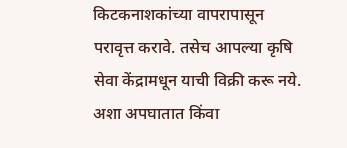किटकनाशकांच्या वापरापासून परावृत्त करावे. तसेच आपल्या कृषि सेवा केंद्रामधून याची विक्री करू नये. अशा अपघातात किंवा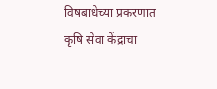विषबाधेच्या प्रकरणात कृषि सेवा केंद्राचा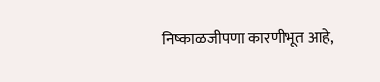निष्काळजीपणा कारणीभूत आहे,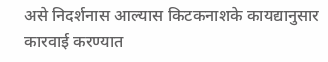असे निदर्शनास आल्यास किटकनाशके कायद्यानुसार कारवाई करण्यात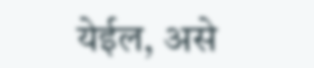येईल, असे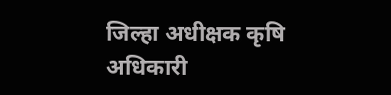जिल्हा अधीक्षक कृषि अधिकारी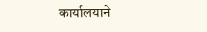कार्यालयाने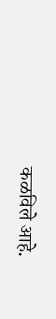कळविले आहे.